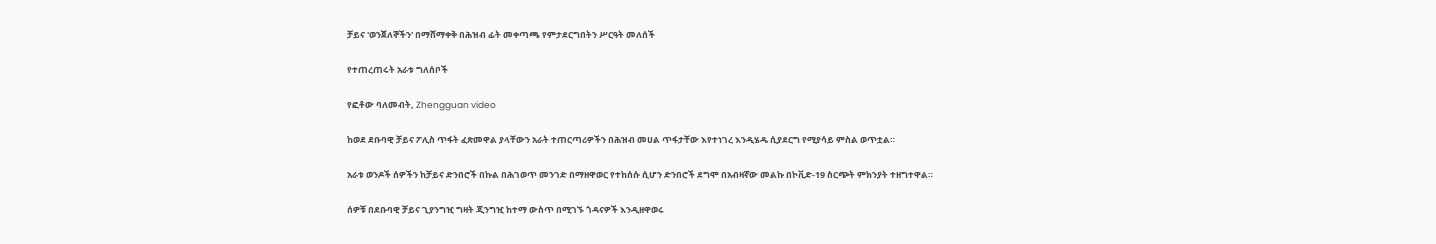ቻይና 'ወንጀለኞችን' በማሸማቀቅ በሕዝብ ፊት መቀጣጫ የምታደርግበትን ሥርዓት መለሰች

የተጠረጠሩት አራቱ ግለሰቦች

የፎቶው ባለመብት, Zhengguan video

ከወደ ደቡባዊ ቻይና ፖሊስ ጥፋት ፈጽመዋል ያላቸውን አራት ተጠርጣሪዎችን በሕዝብ መሀል ጥፋታቸው እየተነገረ እንዲሄዱ ሲያደርግ የሚያሳይ ምስል ወጥቷል።

አራቱ ወንዶች ሰዎችን ከቻይና ድንበሮች በኩል በሕገወጥ መንገድ በማዘዋወር የተከሰሱ ሲሆን ድንበሮች ደግሞ በአብዛኛው መልኩ በኮቪድ-19 ስርጭት ምክንያት ተዘግተዋል።

ሰዎቹ በደቡባዊ ቻይና ጊያንግዢ ግዛት ጂንግዢ ከተማ ውስጥ በሚገኙ ጎዳናዎች እንዲዘዋወሩ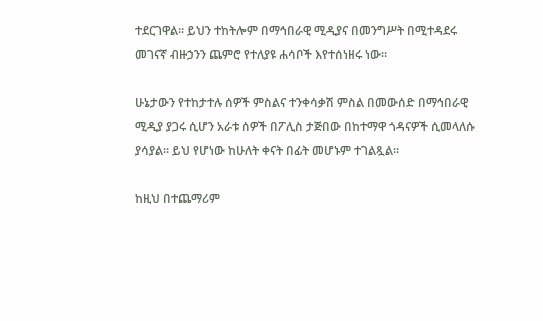ተደርገዋል። ይህን ተከትሎም በማኅበራዊ ሚዲያና በመንግሥት በሚተዳደሩ መገናኛ ብዙኃንን ጨምሮ የተለያዩ ሐሳቦች እየተሰነዘሩ ነው።

ሁኔታውን የተከታተሉ ሰዎች ምስልና ተንቀሳቃሽ ምስል በመውሰድ በማኅበራዊ ሚዲያ ያጋሩ ሲሆን አራቱ ሰዎች በፖሊስ ታጅበው በከተማዋ ጎዳናዎች ሲመላለሱ ያሳያል። ይህ የሆነው ከሁለት ቀናት በፊት መሆኑም ተገልጿል።

ከዚህ በተጨማሪም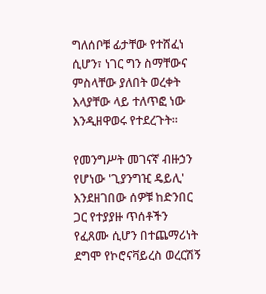ግለሰቦቹ ፊታቸው የተሸፈነ ሲሆን፣ ነገር ግን ስማቸውና ምስላቸው ያለበት ወረቀት እላያቸው ላይ ተለጥፎ ነው እንዲዘዋወሩ የተደረጉት።

የመንግሥት መገናኛ ብዙኃን የሆነው 'ጊያንግዢ ዴይሊ' እንደዘገበው ሰዎቹ ከድንበር ጋር የተያያዙ ጥሰቶችን የፈጸሙ ሲሆን በተጨማሪነት ደግሞ የኮሮናቫይረስ ወረርሽኝ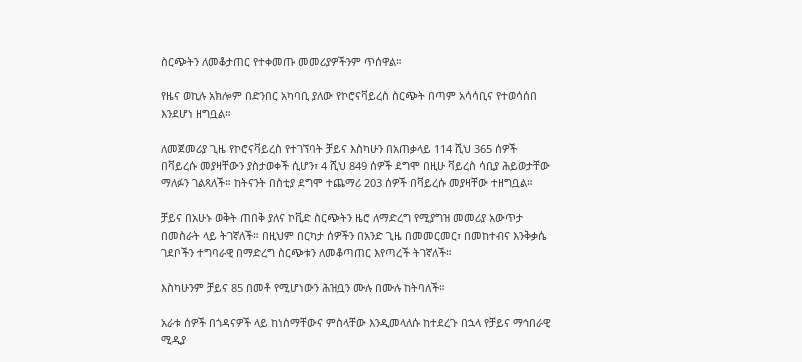ስርጭትን ለመቆታጠር የተቀመጡ መመሪያዎችንም ጥሰዋል።

የዜና ወኪሉ አክሎም በድንበር አካባቢ ያለው የኮሮናቫይረስ ስርጭት በጣም አሳሳቢና የተወሳሰበ እንደሆነ ዘግቧል።

ለመጀመሪያ ጊዜ የኮሮናቫይረስ የተገኘባት ቻይና እስካሁን በአጠቃላይ 114 ሺህ 365 ሰዎች በቫይረሱ መያዛቸውን ያስታወቀች ሲሆን፣ 4 ሺህ 849 ሰዎች ደግሞ በዚሁ ቫይረስ ሳቢያ ሕይወታቸው ማለፉን ገልጻለች። ከትናንት በስቲያ ደግሞ ተጨማሪ 203 ሰዎች በቫይረሱ መያዛቸው ተዘግቧል።

ቻይና በአሁኑ ወቅት ጠበቅ ያለና ኮቪድ ስርጭትን ዜሮ ለማድረግ የሚያግዝ መመሪያ አውጥታ በመስራት ላይ ትገኛለች። በዚህም በርካታ ሰዎችን በአንድ ጊዜ በመመርመር፣ በመከተብና እንቅቃሴ ገደቦችን ተግባራዊ በማድረግ ስርጭቱን ለመቆጣጠር እየጣረች ትገኛለች።

እስካሁንም ቻይና 85 በመቶ የሚሆነውን ሕዝቧን ሙሉ በሙሉ ከትባለች።

አራቱ ሰዎች በጎዳናዎች ላይ ከነስማቸውና ምስላቸው እንዲመላለሱ ከተደረጉ በኋላ የቻይና ማኅበራዊ ሚዲያ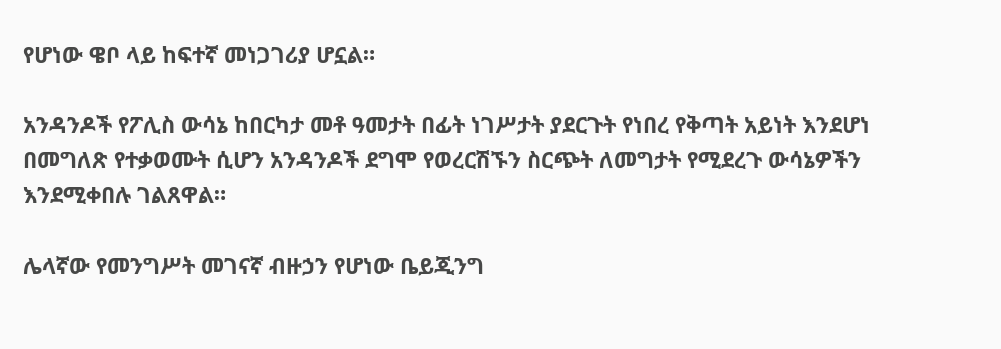የሆነው ዌቦ ላይ ከፍተኛ መነጋገሪያ ሆኗል።

አንዳንዶች የፖሊስ ውሳኔ ከበርካታ መቶ ዓመታት በፊት ነገሥታት ያደርጉት የነበረ የቅጣት አይነት እንደሆነ በመግለጽ የተቃወሙት ሲሆን አንዳንዶች ደግሞ የወረርሽኙን ስርጭት ለመግታት የሚደረጉ ውሳኔዎችን እንደሚቀበሉ ገልጸዋል።

ሌላኛው የመንግሥት መገናኛ ብዙኃን የሆነው ቤይጂንግ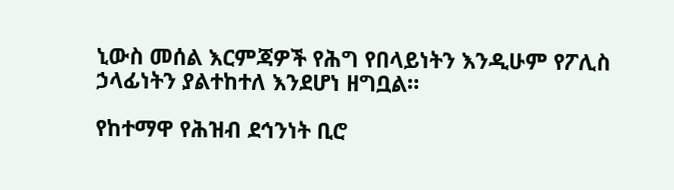ኒውስ መሰል እርምጃዎች የሕግ የበላይነትን እንዲሁም የፖሊስ ኃላፊነትን ያልተከተለ እንደሆነ ዘግቧል።

የከተማዋ የሕዝብ ደኅንነት ቢሮ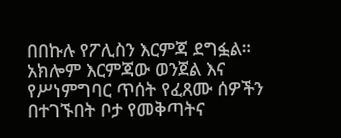በበኩሉ የፖሊስን እርምጃ ደግፏል። አክሎም እርምጃው ወንጀል እና የሥነምግባር ጥሰት የፈጸሙ ሰዎችን በተገኙበት ቦታ የመቅጣትና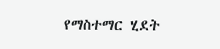የማስተማር ሂደት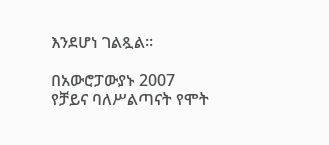እንደሆነ ገልጿል።

በአውሮፓውያኑ 2007 የቻይና ባለሥልጣናት የሞት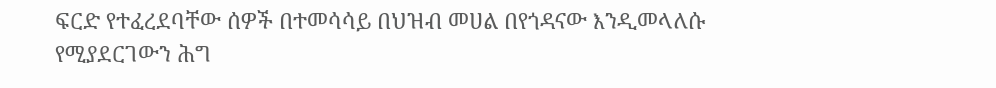ፍርድ የተፈረደባቸው ሰዎች በተመሳሳይ በህዝብ መሀል በየጎዳናው እንዲመላለሱ የሚያደርገውን ሕግ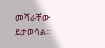መሻራቸው ይታወሳል።